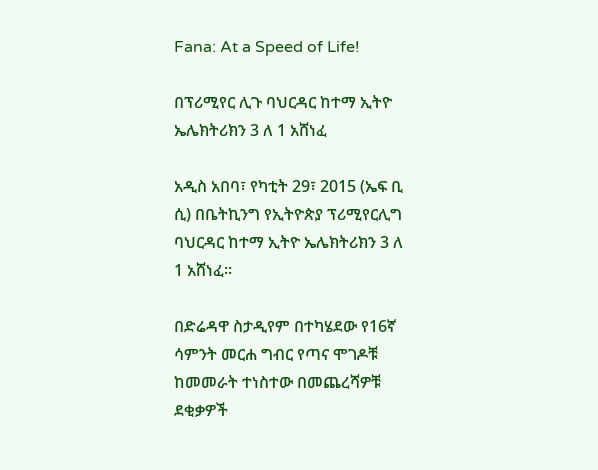Fana: At a Speed of Life!

በፕሪሚየር ሊጉ ባህርዳር ከተማ ኢትዮ ኤሌክትሪክን 3 ለ 1 አሸነፈ

አዲስ አበባ፣ የካቲት 29፣ 2015 (ኤፍ ቢ ሲ) በቤትኪንግ የኢትዮጵያ ፕሪሚየርሊግ ባህርዳር ከተማ ኢትዮ ኤሌክትሪክን 3 ለ 1 አሸነፈ፡፡

በድሬዳዋ ስታዲየም በተካሄደው የ16ኛ ሳምንት መርሐ ግብር የጣና ሞገዶቹ ከመመራት ተነስተው በመጨረሻዎቹ ደቂቃዎች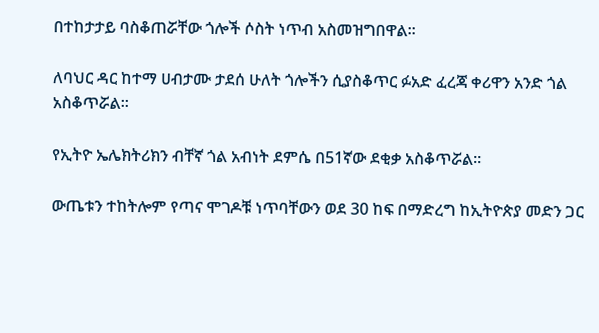በተከታታይ ባስቆጠሯቸው ጎሎች ሶስት ነጥብ አስመዝግበዋል፡፡

ለባህር ዳር ከተማ ሀብታሙ ታደሰ ሁለት ጎሎችን ሲያስቆጥር ፉአድ ፈረጃ ቀሪዋን አንድ ጎል አስቆጥሯል፡፡

የኢትዮ ኤሌክትሪክን ብቸኛ ጎል አብነት ደምሴ በ51ኛው ደቂቃ አስቆጥሯል፡፡

ውጤቱን ተከትሎም የጣና ሞገዶቹ ነጥባቸውን ወደ 30 ከፍ በማድረግ ከኢትዮጵያ መድን ጋር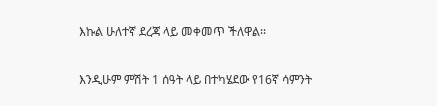እኩል ሁለተኛ ደረጃ ላይ መቀመጥ ችለዋል፡፡

እንዲሁም ምሽት 1 ሰዓት ላይ በተካሄደው የ16ኛ ሳምንት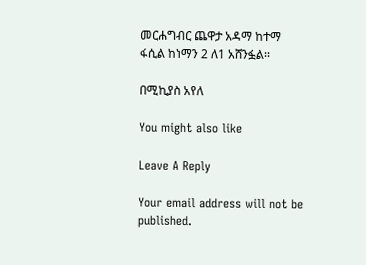መርሐግብር ጨዋታ አዳማ ከተማ ፋሲል ከነማን 2 ለ1 አሸንፏል፡፡

በሚኪያስ አየለ

You might also like

Leave A Reply

Your email address will not be published.